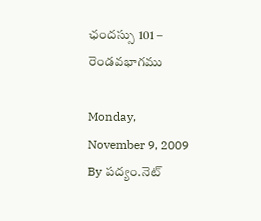ఛందస్సు 101 – రెండవభాగము

Monday, November 9, 2009
By పద్యం.నెట్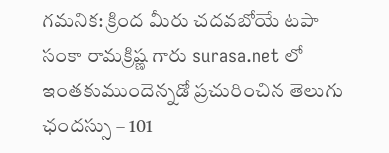గమనిక: క్రింద మీరు చదవబోయే టపా సంకా రామక్రిష్ణ గారు surasa.net లో ఇంతకుముందెన్నడో ప్రచురించిన తెలుగు ఛందస్సు – 101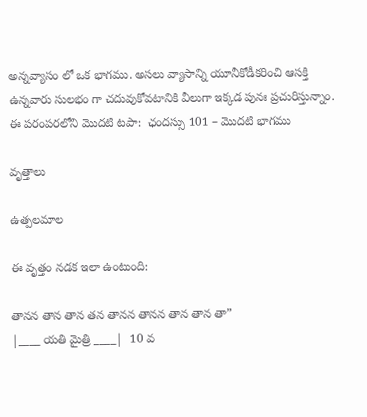అన్నవ్యాసం లో ఒక భాగము. అసలు వ్యాసాన్ని యూనీకోడీకరించి ఆసక్తి ఉన్నవారు సులభం గా చదువుకోవటానికి వీలుగా ఇక్కడ పునః ప్రచురిస్తున్నాం.
ఈ పరంపరలోని మొదటి టపా:  ఛందస్సు 101 – మొదటి భాగము

వృత్తాలు

ఉత్పలమాల

ఈ వృత్తం నడక ఇలా ఉంటుంది:

తానన తాన తాన తన తానన తానన తాన తాన తా”
|____ యతి మైత్రి ____|  10 వ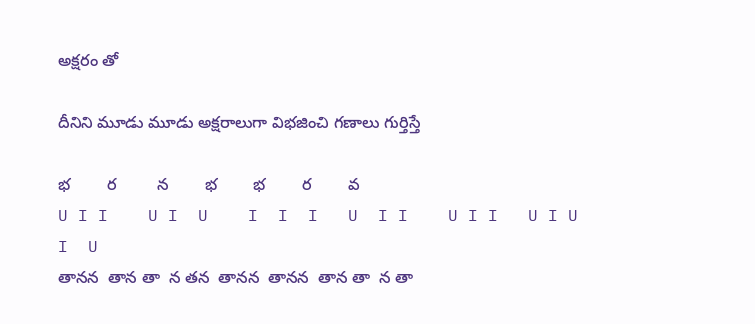అక్షరం తో

దీనిని మూడు మూడు అక్షరాలుగా విభజించి గణాలు గుర్తిస్తే

భ        ర         న        భ        భ        ర        వ
U I I    U I  U    I  I  I   U  I I    U I I   U I U     I  U
తానన  తాన తా  న తన  తానన  తానన  తాన తా  న తా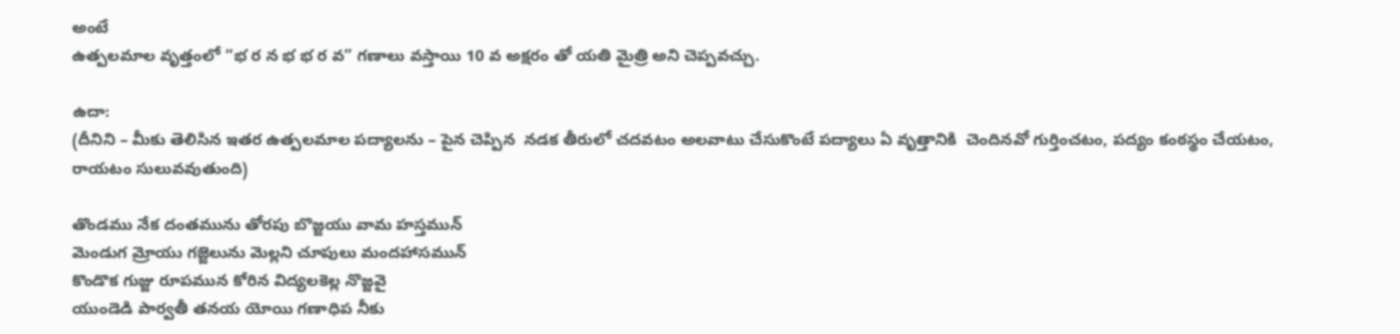అంటే
ఉత్పలమాల వృత్తంలో “భ ర న భ భ ర వ” గణాలు వస్తాయి 10 వ అక్షరం తో యతి మైత్రి అని చెప్పవచ్చు.

ఉదా:
(దీనిని – మీకు తెలిసిన ఇతర ఉత్పలమాల పద్యాలను – పైన చెప్పిన  నడక తీరులో చదవటం అలవాటు చేసుకొంటే పద్యాలు ఏ వృత్తానికి  చెందినవో గుర్తించటం, పద్యం కంఠస్థం చేయటం, రాయటం సులువవుతుంది)

తొండము నేక దంతమును తోరపు బొజ్జయు వామ హస్తమున్
మెండుగ మ్రోయు గజ్జెలును మెల్లని చూపులు మందహాసమున్
కొండొక గుజ్జు రూపమున కోరిన విద్యలకెల్ల నొజ్జవై
యుండెడి పార్వతీ తనయ యోయి గణాధిప నీకు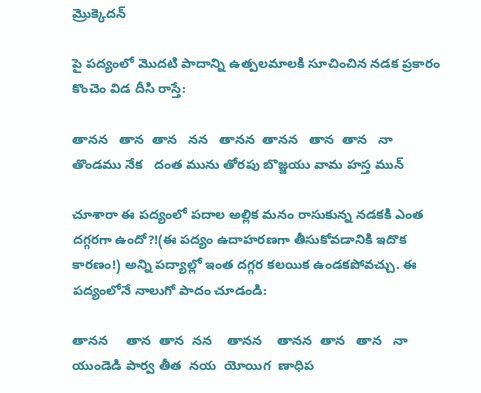మ్రొక్కెదన్

పై పద్యంలో మొదటి పాదాన్ని ఉత్పలమాలకి సూచించిన నడక ప్రకారం కొంచెం విడ దీసి రాస్తే:

తానన   తాన  తాన   నన   తానన  తానన   తాన  తాన   నా
తొండము నేక   దంత మును తోరపు బొజ్జయు వామ హస్త మున్

చూశారా ఈ పద్యంలో పదాల అల్లిక మనం రాసుకున్న నడకకి ఎంత దగ్గరగా ఉందో?!(ఈ పద్యం ఉదాహరణగా తీసుకోవడానికి ఇదొక కారణం!) అన్ని పద్యాల్లో ఇంత దగ్గర కలయిక ఉండకపోవచ్చు. ఈ పద్యంలోనే నాలుగో పాదం చూడండి:

తానన     తాన  తాన  నన    తానన    తానన  తాన   తాన   నా
యుండెడి పార్వ తీత  నయ  యోయిగ  ణాధిప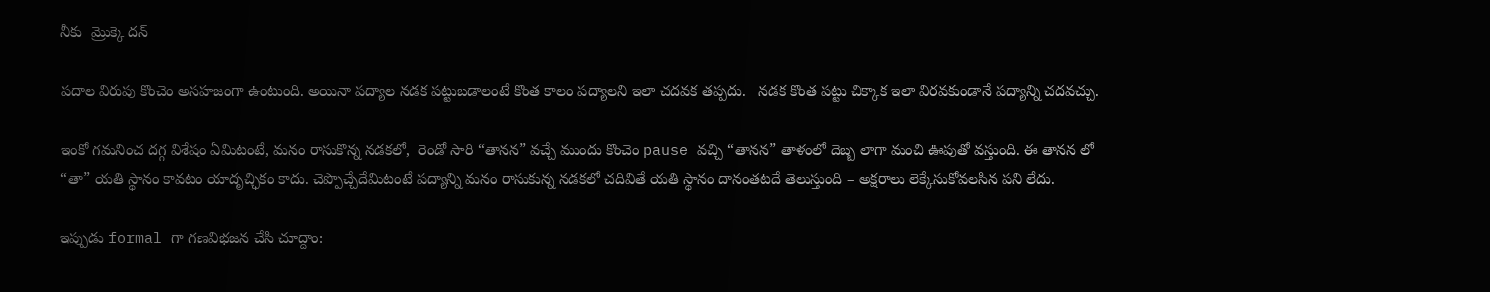నీకు  మ్రొక్కె దన్

పదాల విరుపు కొంచెం అసహజంగా ఉంటుంది. అయినా పద్యాల నడక పట్టుబడాలంటే కొంత కాలం పద్యాలని ఇలా చదవక తప్పదు.   నడక కొంత పట్టు చిక్కాక ఇలా విరవకుండానే పద్యాన్ని చదవచ్చు.

ఇంకో గమనించ దగ్గ విశేషం ఏమిటంటే, మనం రాసుకొన్న నడకలో,  రెండో సారి “తానన” వచ్చే ముందు కొంచెం pause వచ్చి “తానన” తాళంలో దెబ్బ లాగా మంచి ఊపుతో వస్తుంది. ఈ తానన లో “తా” యతి స్థానం కావటం యాదృచ్ఛికం కాదు. చెప్పొచ్చేదేమిటంటే పద్యాన్ని మనం రాసుకున్న నడకలో చదివితే యతి స్థానం దానంతటదే తెలుస్తుంది – అక్షరాలు లెక్కేసుకోవలసిన పని లేదు.

ఇప్పుడు formal గా గణవిభజన చేసి చూద్దాం: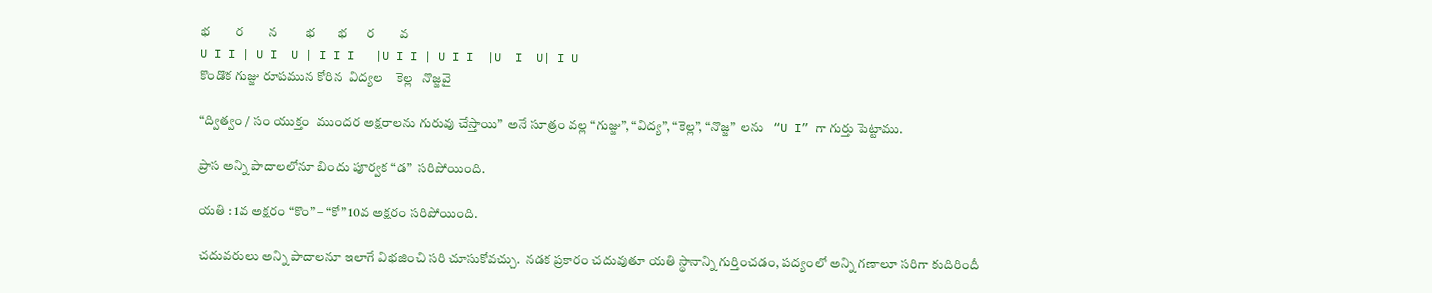భ        ర        న         భ       భ      ర        వ
U I I | U I  U | I I I   |U I I | U I I  |U  I  U| I U
కొండొక గుజ్జు రూపమున కోరిన  విద్యల    కెల్ల   నొజ్జవై

“ద్విత్వం / సం యుక్తం  ముందర అక్షరాలను గురువు చేస్తాయి”  అనే సూత్రం వల్ల “గుజ్జు”, “విద్య”, “కెల్ల”, “నొజ్జ”  లను   “U I” గా గుర్తు పెట్టాము.

ప్రాస అన్ని పాదాలలోనూ బిందు పూర్వక “డ”  సరిపోయింది.

యతి : 1వ అక్షరం “కొం” – “కో” 10వ అక్షరం సరిపోయింది.

చదువరులు అన్ని పాదాలనూ ఇలాగే విభజించి సరి చూసుకోవచ్చు.  నడక ప్రకారం చదువుతూ యతి స్థానాన్ని గుర్తించడం, పద్యంలో అన్ని గణాలూ సరిగా కుదిరిందీ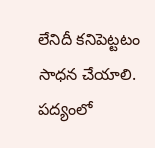లేనిదీ కనిపెట్టటం సాధన చేయాలి. పద్యంలో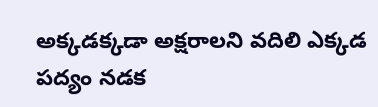అక్కడక్కడా అక్షరాలని వదిలి ఎక్కడ పద్యం నడక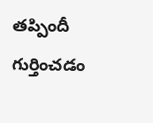తప్పిందీ గుర్తించడం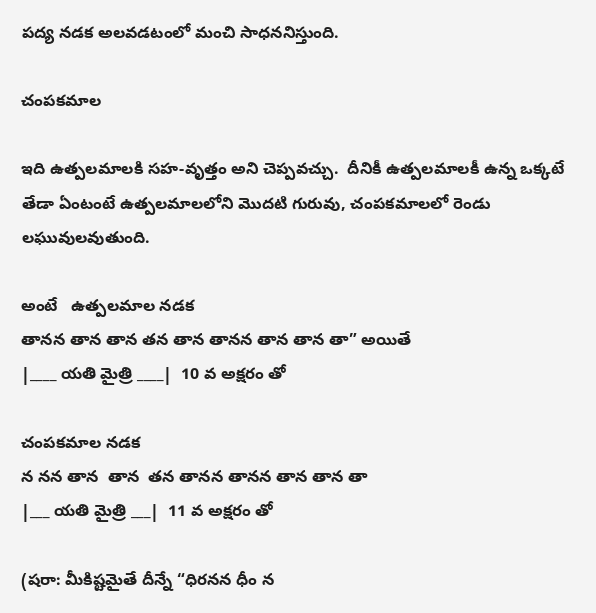పద్య నడక అలవడటంలో మంచి సాధననిస్తుంది.

చంపకమాల

ఇది ఉత్పలమాలకి సహ-వృత్తం అని చెప్పవచ్చు.  దీనికీ ఉత్పలమాలకీ ఉన్న ఒక్కటే తేడా ఏంటంటే ఉత్పలమాలలోని మొదటి గురువు, చంపకమాలలో రెండు లఘువులవుతుంది.

అంటే   ఉత్పలమాల నడక
తానన తాన తాన తన తాన తానన తాన తాన తా” అయితే
|____ యతి మైత్రి ____|  10 వ అక్షరం తో

చంపకమాల నడక
న నన తాన  తాన  తన తానన తానన తాన తాన తా
|___ యతి మైత్రి ___|  11 వ అక్షరం తో

(షరా: మీకిష్టమైతే దీన్నే “ధిరనన ధీం న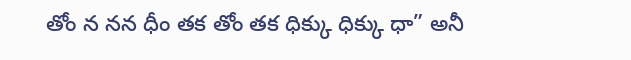తోం న నన ధీం తక తోం తక ధిక్కు ధిక్కు ధా” అనీ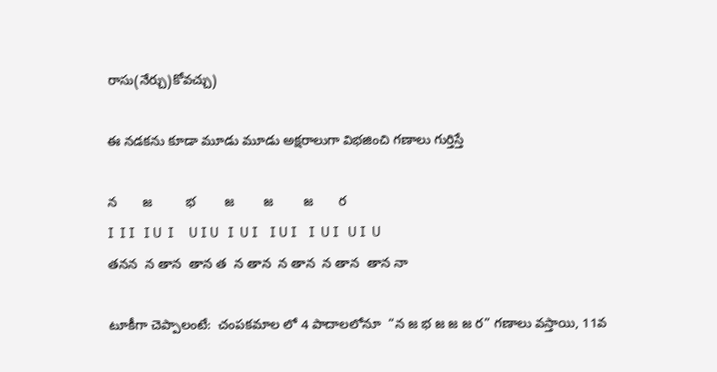రాసు(నేర్చు)కోవచ్చు)

ఈ నడకను కూడా మూడు మూడు అక్షరాలుగా విభజించి గణాలు గుర్తిస్తే

న       జ         భ        జ        జ        జ       ర
I  I I   I U  I     U I U   I  U I    I U I    I  U I   U I  U
తనన  న తాన  తాన త  న తాన  న తాన  న తాన  తాన నా

టూకీగా చెప్పాలంటే:  చంపకమాల లో 4 పాదాలలోనూ  “న జ భ జ జ జ ర” గణాలు వస్తాయి, 11వ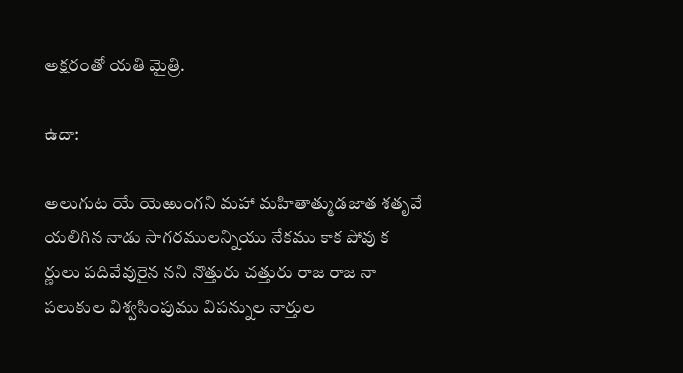అక్షరంతో యతి మైత్రి.

ఉదా:

అలుగుట యే యెఱుంగని మహా మహితాత్ముడజాత శతృవే
యలిగిన నాడు సాగరములన్నియు నేకము కాక పోవు క
ర్ణులు పదివేవురైన నని నొత్తురు చత్తురు రాజ రాజ నా
పలుకుల విశ్వసింపుము విపన్నుల నార్తుల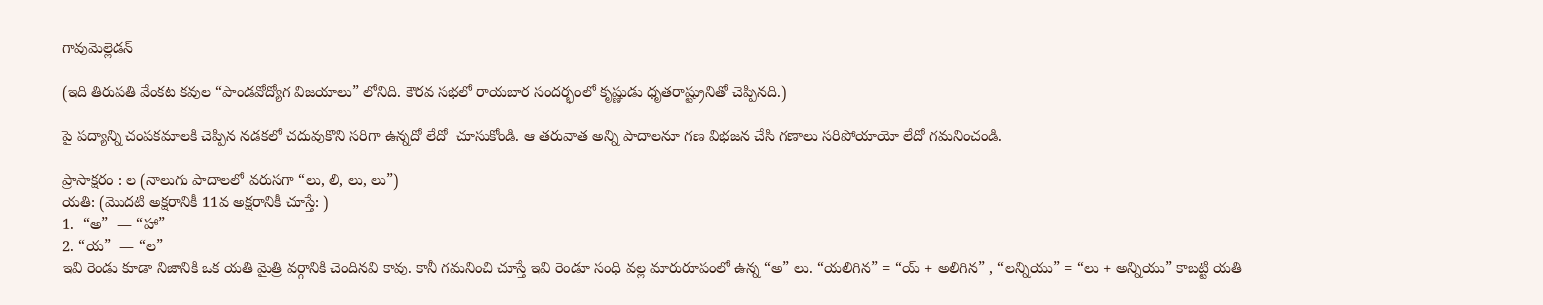గావుమెల్లెడన్

(ఇది తిరుపతి వేంకట కవుల “పాండవోద్యోగ విజయాలు” లోనిది. కౌరవ సభలో రాయబార సందర్భంలో కృష్ణుడు ధృతరాష్ట్రునితో చెప్పినది.)

పై పద్యాన్ని చంపకమాలకి చెప్పిన నడకలో చదువుకొని సరిగా ఉన్నదో లేదో  చూసుకోండి. ఆ తరువాత అన్ని పాదాలనూ గణ విభజన చేసి గణాలు సరిపోయాయో లేదో గమనించండి.

ప్రాసాక్షరం : ల (నాలుగు పాదాలలో వరుసగా “లు, లి, లు, లు”)
యతి: (మొదటి అక్షరానికీ 11వ అక్షరానికీ చూస్తే: )
1.  “అ”  — “హా”
2. “య”  — “ల”
ఇవి రెండు కూడా నిజానికి ఒక యతి మైత్రి వర్గానికి చెందినవి కావు. కానీ గమనించి చూస్తే ఇవి రెండూ సంధి వల్ల మారురూపంలో ఉన్న “అ” లు. “యలిగిన” = “య్ + అలిగిన” , “లన్నియు” = “లు + అన్నియు” కాబట్టి యతి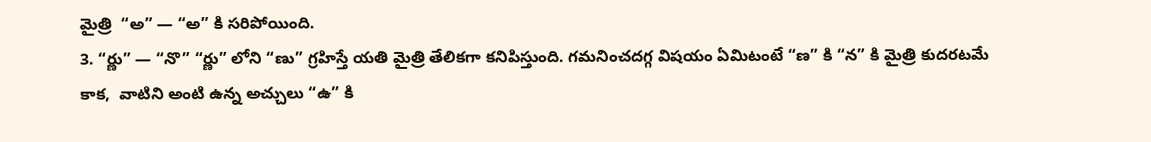మైత్రి  “అ” — “అ” కి సరిపోయింది.
3. “ర్ణు” — “నొ” “ర్ణు” లోని “ణు” గ్రహిస్తే యతి మైత్రి తేలికగా కనిపిస్తుంది. గమనించదగ్గ విషయం ఏమిటంటే “ణ” కి “న” కి మైత్రి కుదరటమే కాక,  వాటిని అంటి ఉన్న అచ్చులు “ఉ” కి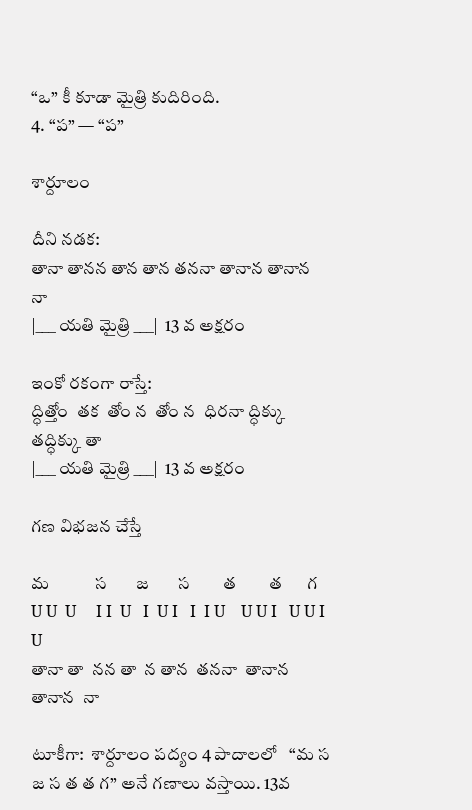“ఒ” కీ కూడా మైత్రి కుదిరింది.
4. “ప” — “ప”

శార్దూలం

దీని నడక:
తానా తానన తాన తాన తననా తానాన తానాన నా
|___ యతి మైత్రి ___|  13 వ అక్షరం

ఇంకో రకంగా రాస్తే:
ద్ధిత్తోం  తక  తోం న  తోం న  ధిరనా ద్ధిక్కు  తద్ధిక్కు తా
|___ యతి మైత్రి ___|  13 వ అక్షరం

గణ విభజన చేస్తే

మ           స       జ       స        త        త      గ
U U  U     I I  U   I  U I   I  I U    U U I   U U I   U
తానా తా  నన తా  న తాన  తననా  తానాన  తానాన  నా

టూకీగా:  శార్దూలం పద్యం 4 పాదాలలో   “మ స జ స త త గ” అనే గణాలు వస్తాయి. 13వ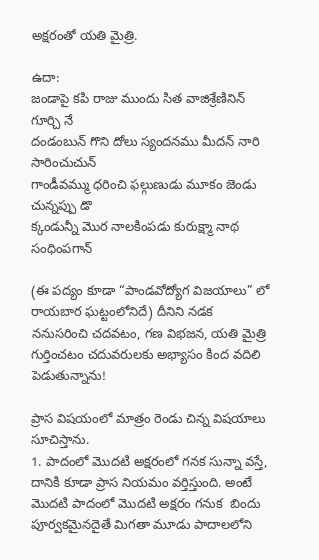అక్షరంతో యతి మైత్రి.

ఉదా:
జండాపై కపి రాజు ముందు సిత వాజిశ్రేణినిన్ గూర్చి నే
దండంబున్ గొని దోలు స్యందనము మీదన్ నారి సారించుచున్
గాండీవమ్ము ధరించి ఫల్గుణుడు మూకం జెండు చున్నప్పు డొ
క్కండున్నీ మొర నాలకింపడు కురుక్ష్మా నాథ సంధింపగాన్

(ఈ పద్యం కూడా “పాండవోద్యోగ విజయాలు” లో రాయబార ఘట్టంలోనిదే) దీనిని నడక ననుసరించి చదవటం, గణ విభజన, యతి మైత్రి గుర్తించటం చదువరులకు అభ్యాసం కింద వదిలి పెడుతున్నాను!

ప్రాస విషయంలో మాత్రం రెండు చిన్న విషయాలు సూచిస్తాను.
1. పాదంలో మొదటి అక్షరంలో గనక సున్నా వస్తే, దానికి కూడా ప్రాస నియమం వర్తిస్తుంది. అంటే మొదటి పాదంలో మొదటి అక్షరం గనుక  బిందు పూర్వకమైనదైతే మిగతా మూడు పాదాలలోని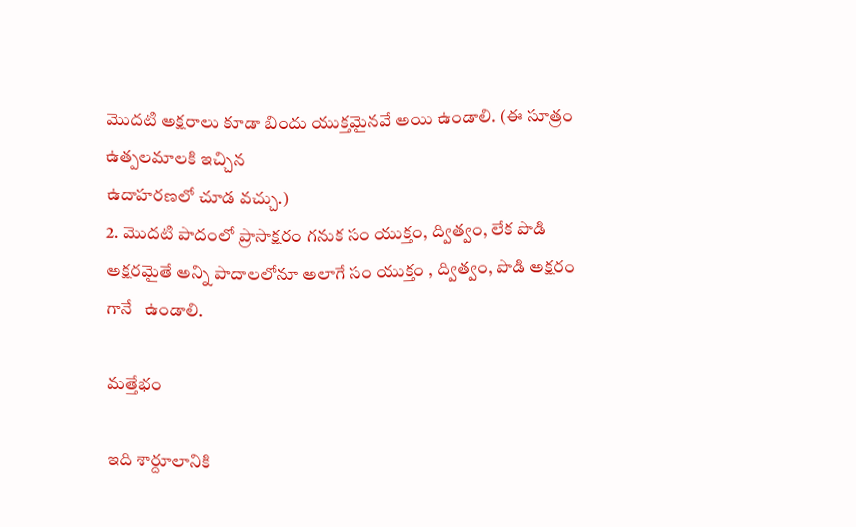మొదటి అక్షరాలు కూడా బిందు యుక్తమైనవే అయి ఉండాలి. (ఈ సూత్రం ఉత్పలమాలకి ఇచ్చిన
ఉదాహరణలో చూడ వచ్చు.)
2. మొదటి పాదంలో ప్రాసాక్షరం గనుక సం యుక్తం, ద్విత్వం, లేక పొడి అక్షరమైతే అన్ని పాదాలలోనూ అలాగే సం యుక్తం , ద్విత్వం, పొడి అక్షరం గానే   ఉండాలి.

మత్తేభం

ఇది శార్దూలానికి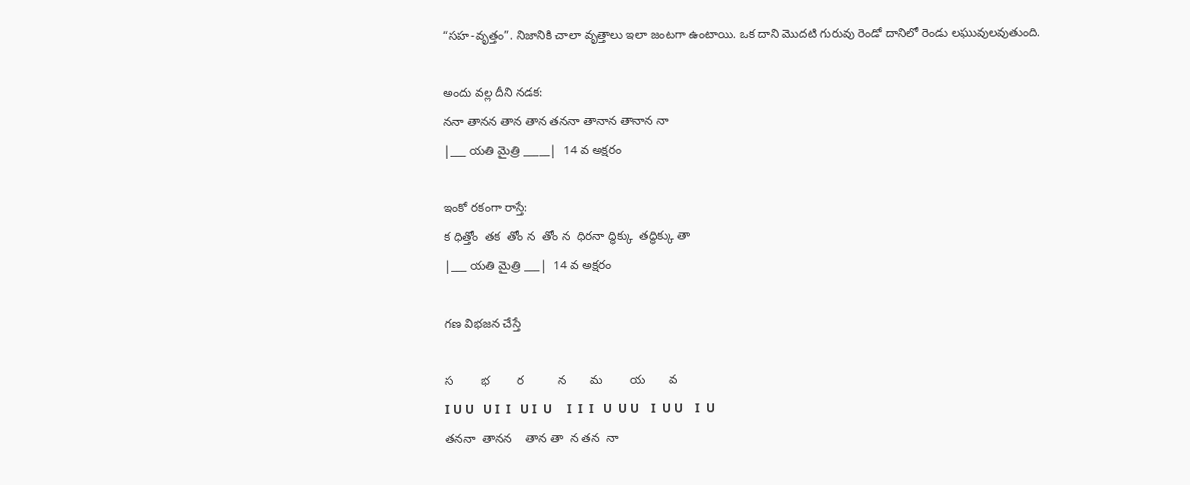“సహ-వృత్తం”. నిజానికి చాలా వృత్తాలు ఇలా జంటగా ఉంటాయి. ఒక దాని మొదటి గురువు రెండో దానిలో రెండు లఘువులవుతుంది.

అందు వల్ల దీని నడక:
ననా తానన తాన తాన తననా తానాన తానాన నా
|___ యతి మైత్రి _____|  14 వ అక్షరం

ఇంకో రకంగా రాస్తే:
క ధిత్తోం  తక  తోం న  తోం న  ధిరనా ద్ధిక్కు  తద్ధిక్కు తా
|___ యతి మైత్రి ___|  14 వ అక్షరం

గణ విభజన చేస్తే

స        భ        ర          న       మ        య       వ
I U U   U I  I   U I  U     I  I  I   U  U U    I  U U    I  U
తననా  తానన    తాన తా  న తన  నా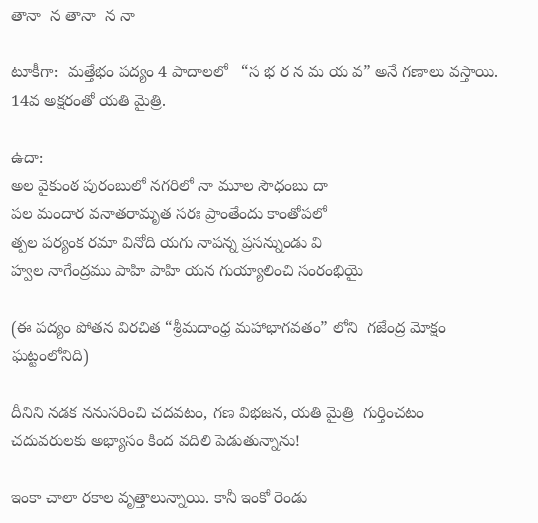తానా  న తానా  న నా

టూకీగా:  మత్తేభం పద్యం 4 పాదాలలో   “స భ ర న మ య వ” అనే గణాలు వస్తాయి. 14వ అక్షరంతో యతి మైత్రి.

ఉదా:
అల వైకుంఠ పురంబులో నగరిలో నా మూల సౌధంబు దా
పల మందార వనాతరామృత సరః ప్రాంతేందు కాంతోపలో
త్పల పర్యంక రమా వినోది యగు నాపన్న ప్రసన్నుండు వి
హ్వల నాగేంద్రము పాహి పాహి యన గుయ్యాలించి సంరంభియై

(ఈ పద్యం పోతన విరచిత “శ్రీమదాంధ్ర మహాభాగవతం” లోని  గజేంద్ర మోక్షం ఘట్టంలోనిది)

దీనిని నడక ననుసరించి చదవటం, గణ విభజన, యతి మైత్రి  గుర్తించటం చదువరులకు అభ్యాసం కింద వదిలి పెడుతున్నాను!

ఇంకా చాలా రకాల వృత్తాలున్నాయి. కానీ ఇంకో రెండు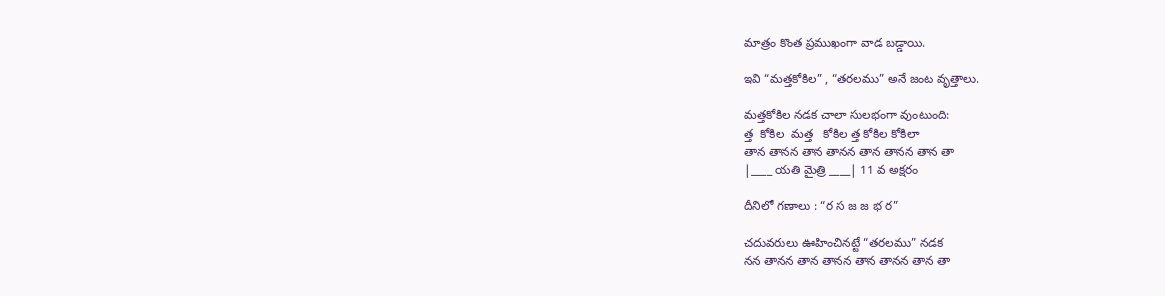మాత్రం కొంత ప్రముఖంగా వాడ బడ్డాయి.

ఇవి “మత్తకోకిల” , “తరలము” అనే జంట వృత్తాలు.

మత్తకోకిల నడక చాలా సులభంగా వుంటుంది:
త్త  కోకిల  మత్త   కోకిల త్త కోకిల కోకిలా
తాన తానన తాన తానన తాన తానన తాన తా
|____ యతి మైత్రి ____| 11 వ అక్షరం

దీనిలో గణాలు : “ర స జ జ భ ర”

చదువరులు ఊహించినట్టే “తరలము” నడక
నన తానన తాన తానన తాన తానన తాన తా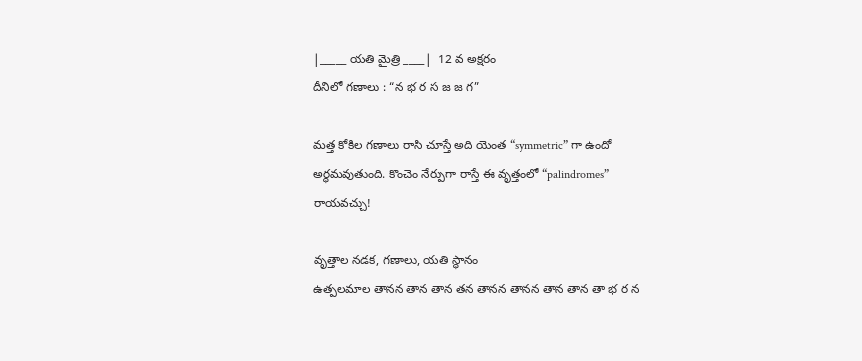|_____ యతి మైత్రి ____|  12 వ అక్షరం
దీనిలో గణాలు : “న భ ర స జ జ గ”

మత్త కోకిల గణాలు రాసి చూస్తే అది యెంత “symmetric” గా ఉందో అర్థమవుతుంది. కొంచెం నేర్పుగా రాస్తే ఈ వృత్తంలో “palindromes” రాయవచ్చు!

వృత్తాల నడక, గణాలు, యతి స్థానం
ఉత్పలమాల తానన తాన తాన తన తానన తానన తాన తాన తా భ ర న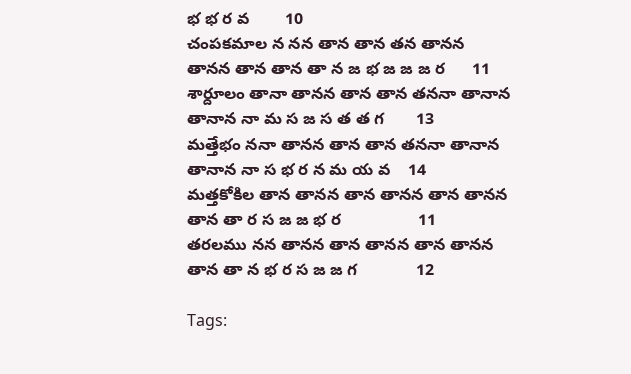భ భ ర వ        10
చంపకమాల న నన తాన తాన తన తానన తానన తాన తాన తా న జ భ జ జ జ ర      11
శార్దూలం తానా తానన తాన తాన తననా తానాన తానాన నా మ స జ స త త గ       13
మత్తేభం ననా తానన తాన తాన తననా తానాన తానాన నా స భ ర న మ య వ    14
మత్తకోకిల తాన తానన తాన తానన తాన తానన తాన తా ర స జ జ భ ర                 11
తరలము నన తానన తాన తానన తాన తానన తాన తా న భ ర స జ జ గ             12

Tags: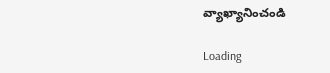వ్యాఖ్యానించండి

Loading